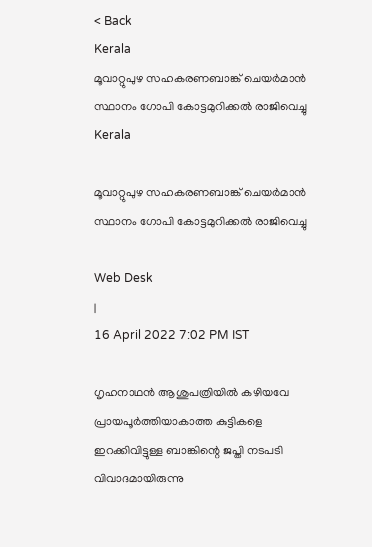< Back
Kerala
മൂവാറ്റുപുഴ സഹകരണബാങ്ക് ചെയര്‍മാന്‍ സ്ഥാനം ഗോപി കോട്ടമുറിക്കല്‍ രാജിവെച്ചു
Kerala

മൂവാറ്റുപുഴ സഹകരണബാങ്ക് ചെയര്‍മാന്‍ സ്ഥാനം ഗോപി കോട്ടമുറിക്കല്‍ രാജിവെച്ചു

Web Desk
|
16 April 2022 7:02 PM IST

ഗൃഹനാഥന്‍ ആശുപത്രിയില്‍ കഴിയവേ പ്രായപൂര്‍‌ത്തിയാകാത്ത കുട്ടികളെ ഇറക്കിവിട്ടുള്ള ബാങ്കിന്റെ ജപ്തി നടപടി വിവാദമായിരുന്നു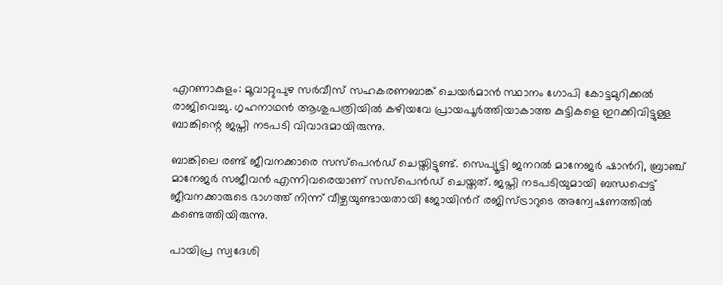എറണാകുളം: മൂവാറ്റുപുഴ സര്‍വീസ് സഹകരണബാങ്ക് ചെയര്‍മാന്‍ സ്ഥാനം ഗോപി കോട്ടമുറിക്കല്‍ രാജിവെച്ചു. ഗൃഹനാഥന്‍ ആശുപത്രിയില്‍ കഴിയവേ പ്രായപൂര്‍‌ത്തിയാകാത്ത കുട്ടികളെ ഇറക്കിവിട്ടുള്ള ബാങ്കിന്റെ ജപ്തി നടപടി വിവാദമായിരുന്നു.

ബാങ്കിലെ രണ്ട് ജീവനക്കാരെ സസ്പെൻഡ് ചെയ്തിട്ടുണ്ട്. സെപ്യൂട്ടി ജനറൽ മാനേജർ ഷാന്‍റി, ബ്രാഞ്ച് മാനേജർ സജീവൻ എന്നിവരെയാണ് സസ്പെന്‍ഡ് ചെയ്തത്. ജപ്തി നടപടിയുമായി ബന്ധപ്പെട്ട് ജീവനക്കാരുടെ ഭാഗത്ത് നിന്ന് വീഴ്ചയുണ്ടായതായി ജോയിന്‍റ് രജിസ്ട്രാറുടെ അന്വേഷണത്തിൽ കണ്ടെത്തിയിരുന്നു.

പായിപ്ര സ്വദേശി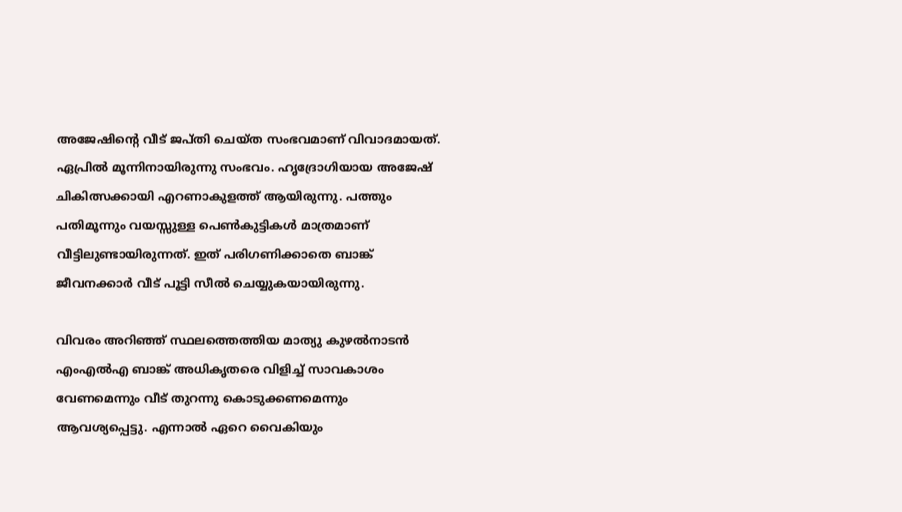അജേഷിന്റെ വീട് ജപ്തി ചെയ്ത സംഭവമാണ് വിവാദമായത്. ഏപ്രിൽ മൂന്നിനായിരുന്നു സംഭവം. ഹൃദ്രോഗിയായ അജേഷ് ചികിത്സക്കായി എറണാകുളത്ത് ആയിരുന്നു. പത്തും പതിമൂന്നും വയസ്സുള്ള പെണ്‍കുട്ടികൾ മാത്രമാണ് വീട്ടിലുണ്ടായിരുന്നത്. ഇത് പരിഗണിക്കാതെ ബാങ്ക് ജീവനക്കാർ വീട് പൂട്ടി സീൽ ചെയ്യുകയായിരുന്നു.

വിവരം അറിഞ്ഞ് സ്ഥലത്തെത്തിയ മാത്യു കുഴല്‍നാടന്‍ എംഎല്‍എ ബാങ്ക് അധികൃതരെ വിളിച്ച് സാവകാശം വേണമെന്നും വീട് തുറന്നു കൊടുക്കണമെന്നും ആവശ്യപ്പെട്ടു. എന്നാല്‍ ഏറെ വൈകിയും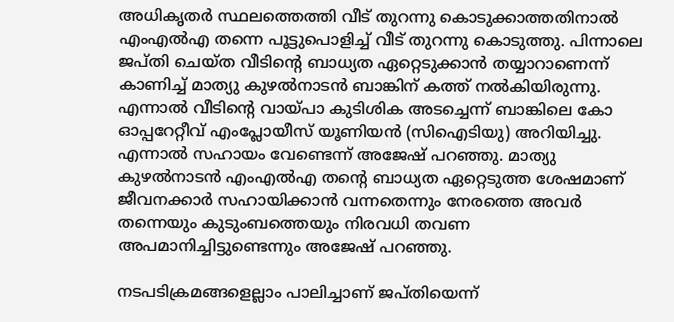അധികൃതര്‍ സ്ഥലത്തെത്തി വീട് തുറന്നു കൊടുക്കാത്തതിനാല്‍ എംഎല്‍എ തന്നെ പൂട്ടുപൊളിച്ച് വീട് തുറന്നു കൊടുത്തു. പിന്നാലെ ജപ്തി ചെയ്ത വീടിന്റെ ബാധ്യത ഏറ്റെടുക്കാന്‍ തയ്യാറാണെന്ന് കാണിച്ച് മാത്യു കുഴല്‍നാടന്‍ ബാങ്കിന് കത്ത് നല്‍കിയിരുന്നു. എന്നാല്‍ വീടിന്റെ വായ്പാ കുടിശിക അടച്ചെന്ന് ബാങ്കിലെ കോ ഓപ്പറേറ്റീവ് എംപ്ലോയീസ് യൂണിയന്‍ (സിഐടിയു) അറിയിച്ചു. എന്നാല്‍ സഹായം വേണ്ടെന്ന് അജേഷ് പറഞ്ഞു. മാത്യു കുഴല്‍നാടന്‍ എംഎല്‍എ തന്റെ ബാധ്യത ഏറ്റെടുത്ത ശേഷമാണ് ജീവനക്കാര്‍ സഹായിക്കാന്‍ വന്നതെന്നും നേരത്തെ അവര്‍ തന്നെയും കുടുംബത്തെയും നിരവധി തവണ അപമാനിച്ചിട്ടുണ്ടെന്നും അജേഷ് പറഞ്ഞു.

നടപടിക്രമങ്ങളെല്ലാം പാലിച്ചാണ് ജപ്തിയെന്ന്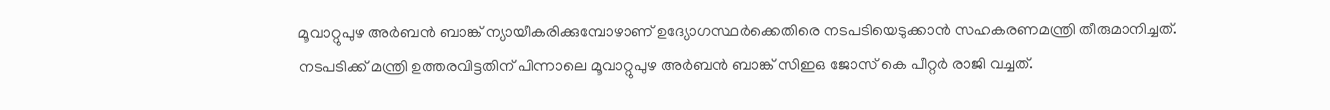മൂവാറ്റുപുഴ അര്‍ബൻ ബാങ്ക് ന്യായീകരിക്കുമ്പോഴാണ് ഉദ്യോഗസ്ഥര്‍ക്കെതിരെ നടപടിയെടുക്കാൻ സഹകരണമന്ത്രി തീരുമാനിച്ചത്. നടപടിക്ക് മന്ത്രി ഉത്തരവിട്ടതിന് പിന്നാലെ മൂവാറ്റുപുഴ അര്‍ബൻ ബാങ്ക് സിഇഒ ജോസ് കെ പീറ്റര്‍ രാജി വച്ചത്.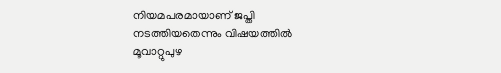നിയമപരമായാണ് ജപ്തി നടത്തിയതെന്നും വിഷയത്തിൽ മൂവാറ്റുപുഴ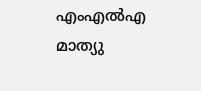എംഎൽഎ മാത്യു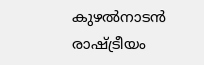കുഴൽനാടൻ രാഷ്ട്രീയം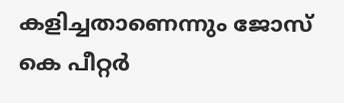കളിച്ചതാണെന്നും ജോസ് കെ പീറ്റര്‍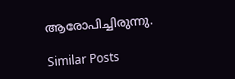ആരോപിച്ചിരുന്നു.

Similar Posts